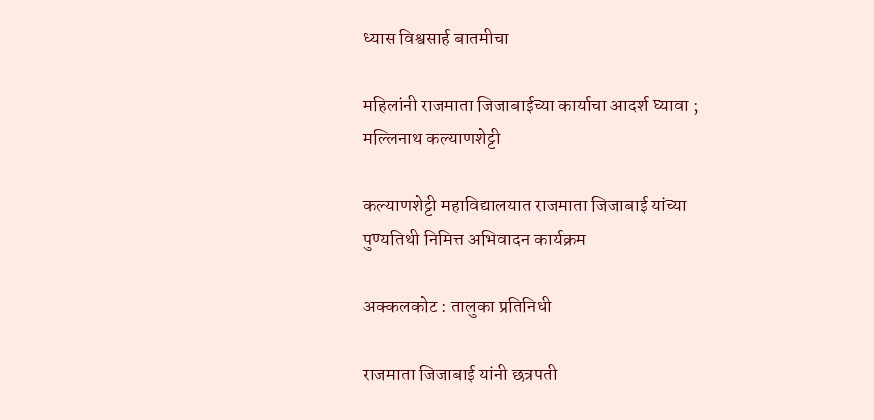ध्यास विश्वसार्ह बातमीचा

महिलांनी राजमाता जिजाबाईच्या कार्याचा आदर्श घ्यावा ; मल्लिनाथ कल्याणशेट्टी

कल्याणशेट्टी महाविद्यालयात राजमाता जिजाबाई यांच्या पुण्यतिथी निमित्त अभिवादन कार्यक्रम

अक्कलकोट : तालुका प्रतिनिधी

राजमाता जिजाबाई यांनी छत्रपती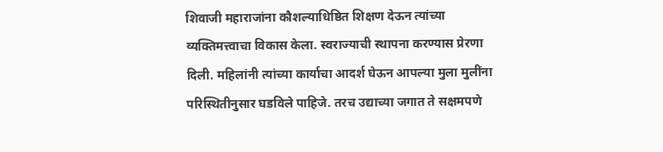शिवाजी महाराजांना कौशल्याधिष्ठित शिक्षण देऊन त्यांच्या व्यक्तिमत्त्वाचा विकास केला. स्वराज्याची स्थापना करण्यास प्रेरणा दिली. महिलांनी त्यांच्या कार्याचा आदर्श घेऊन आपल्या मुला मुलींना परिस्थितीनुसार घडविले पाहिजे. तरच उद्याच्या जगात ते सक्षमपणे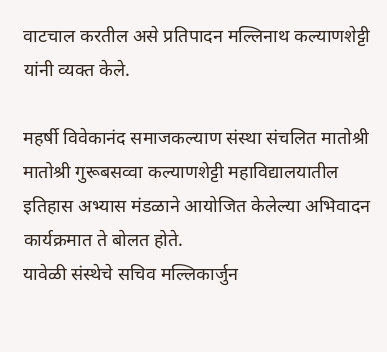वाटचाल करतील असे प्रतिपादन मल्लिनाथ कल्याणशेट्टी यांनी व्यक्त केले.

महर्षी विवेकानंद समाजकल्याण संस्था संचलित मातोश्री मातोश्री गुरूबसव्वा कल्याणशेट्टी महाविद्यालयातील इतिहास अभ्यास मंडळाने आयोजित केलेल्या अभिवादन कार्यक्रमात ते बोलत होते.
यावेळी संस्थेचे सचिव मल्लिकार्जुन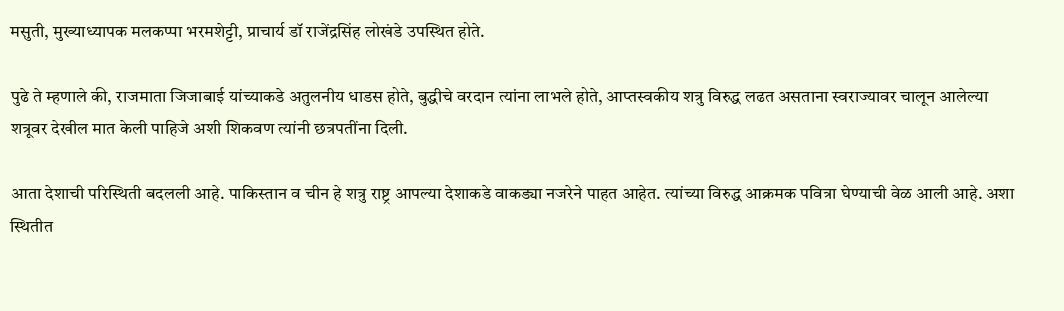मसुती, मुख्याध्यापक मलकप्पा भरमशेट्टी, प्राचार्य डॉ राजेंद्रसिंह लोखंडे उपस्थित होते.

पुढे ते म्हणाले की, राजमाता जिजाबाई यांच्याकडे अतुलनीय धाडस होते, बुद्धीचे वरदान त्यांना लाभले होते, आप्तस्वकीय शत्रु विरुद्ध लढत असताना स्वराज्यावर चालून आलेल्या शत्रूवर देखील मात केली पाहिजे अशी शिकवण त्यांनी छत्रपतींना दिली.

आता देशाची परिस्थिती बदलली आहे. पाकिस्तान व चीन हे शत्रु राष्ट्र आपल्या देशाकडे वाकड्या नजरेने पाहत आहेत. त्यांच्या विरुद्ध आक्रमक पवित्रा घेण्याची वेळ आली आहे. अशा स्थितीत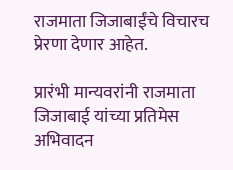राजमाता जिजाबाईंचे विचारच प्रेरणा देणार आहेत.

प्रारंभी मान्यवरांनी राजमाता जिजाबाई यांच्या प्रतिमेस अभिवादन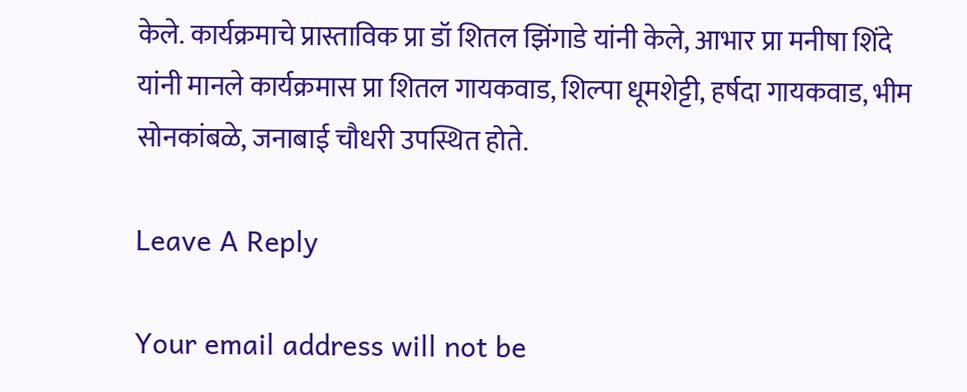केले. कार्यक्रमाचे प्रास्ताविक प्रा डॉ शितल झिंगाडे यांनी केले, आभार प्रा मनीषा शिंदे यांनी मानले कार्यक्रमास प्रा शितल गायकवाड, शिल्पा धूमशेट्टी, हर्षदा गायकवाड, भीम सोनकांबळे, जनाबाई चौधरी उपस्थित होते.

Leave A Reply

Your email address will not be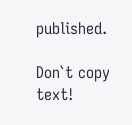published.

Don`t copy text!